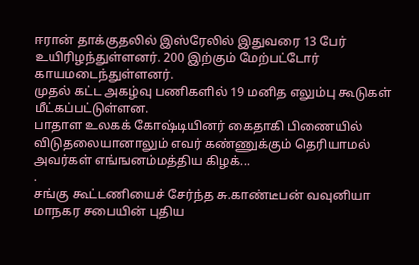ஈரான் தாக்குதலில் இஸ்ரேலில் இதுவரை 13 பேர் உயிரிழந்துள்ளனர். 200 இற்கும் மேற்பட்டோர் காயமடைந்துள்ளனர்.
முதல் கட்ட அகழ்வு பணிகளில் 19 மனித எலும்பு கூடுகள் மீட்கப்பட்டுள்ளன.
பாதாள உலகக் கோஷ்டியினர் கைதாகி பிணையில் விடுதலையானாலும் எவர் கண்ணுக்கும் தெரியாமல் அவர்கள் எங்ஙனம்மத்திய கிழக்...
.
சங்கு கூட்டணியைச் சேர்ந்த சு.காண்டீபன் வவுனியா மாநகர சபையின் புதிய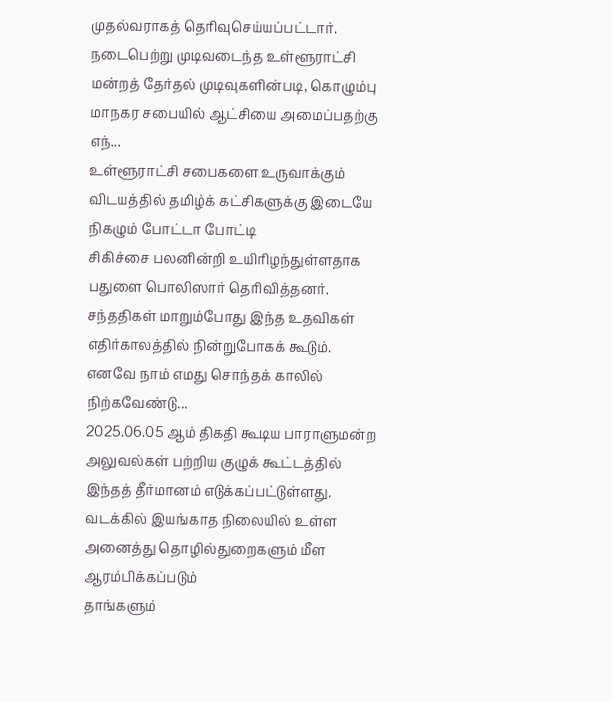முதல்வராகத் தெரிவுசெய்யப்பட்டார்.
நடைபெற்று முடிவடைந்த உள்ளூராட்சி மன்றத் தேர்தல் முடிவுகளின்படி, கொழும்பு மாநகர சபையில் ஆட்சியை அமைப்பதற்கு எந்...
உள்ளூராட்சி சபைகளை உருவாக்கும் விடயத்தில் தமிழ்க் கட்சிகளுக்கு இடையே நிகழும் போட்டா போட்டி
சிகிச்சை பலனின்றி உயிரிழந்துள்ளதாக பதுளை பொலிஸார் தெரிவித்தனர்.
சந்ததிகள் மாறும்போது இந்த உதவிகள் எதிர்காலத்தில் நின்றுபோகக் கூடும். எனவே நாம் எமது சொந்தக் காலில் நிற்கவேண்டு...
2025.06.05 ஆம் திகதி கூடிய பாராளுமன்ற அலுவல்கள் பற்றிய குழுக் கூட்டத்தில் இந்தத் தீர்மானம் எடுக்கப்பட்டுள்ளது.
வடக்கில் இயங்காத நிலையில் உள்ள அனைத்து தொழில்துறைகளும் மீள ஆரம்பிக்கப்படும்
தாங்களும்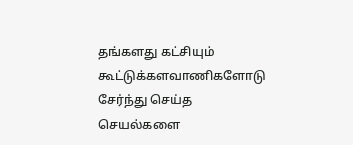தங்களது கட்சியும் கூட்டுக்களவாணிகளோடு சேர்ந்து செய்த செயல்களை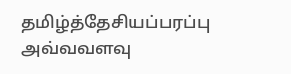தமிழ்த்தேசியப்பரப்பு அவ்வவளவு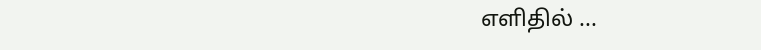எளிதில் ...